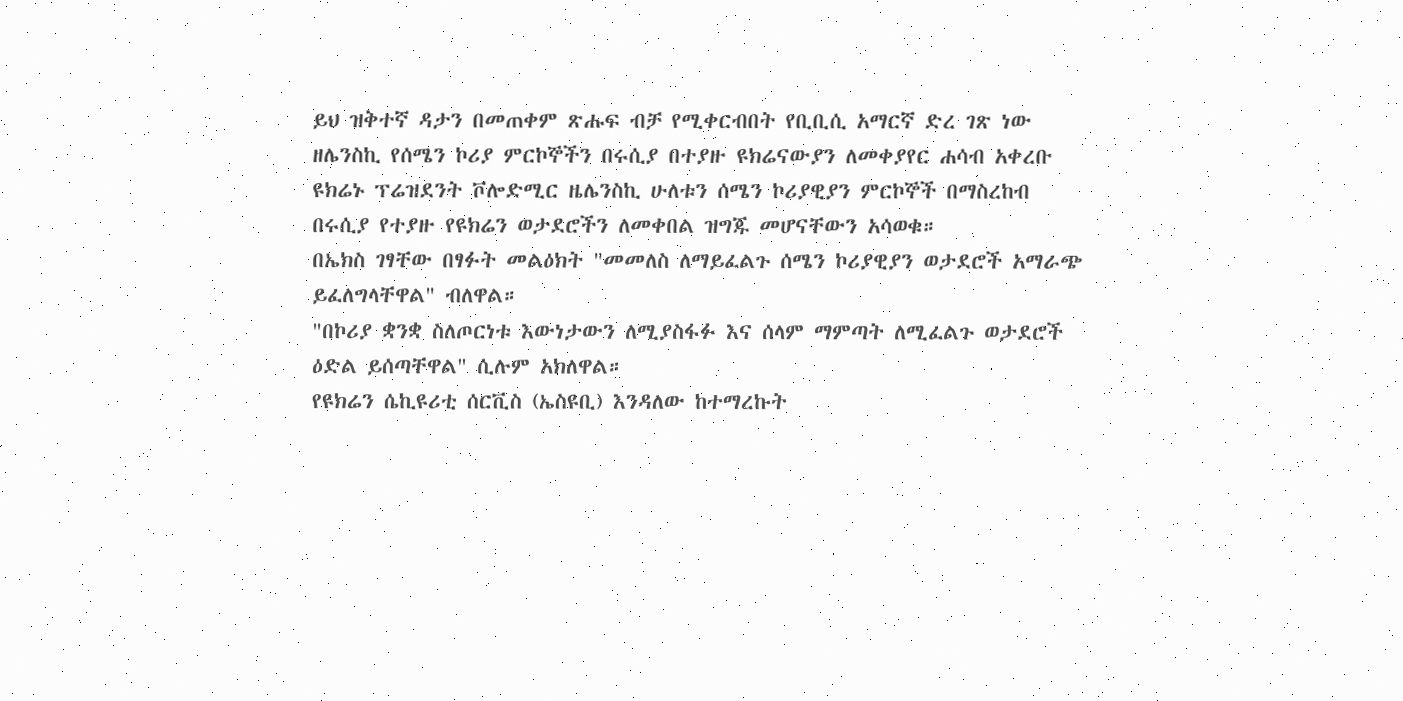ይህ ዝቅተኛ ዳታን በመጠቀም ጽሑፍ ብቻ የሚቀርብበት የቢቢሲ አማርኛ ድረ ገጽ ነው
ዘሌንስኪ የሰሜን ኮሪያ ምርኮኞችን በሩሲያ በተያዙ ዩክሬናውያን ለመቀያየር ሐሳብ አቀረቡ
ዩክሬኑ ፕሬዝደንት ቮሎድሚር ዜሌንስኪ ሁለቱን ሰሜን ኮሪያዊያን ምርኮኞች በማስረከብ በሩሲያ የተያዙ የዩክሬን ወታደሮችን ለመቀበል ዝግጁ መሆናቸውን አሳወቁ።
በኤክስ ገፃቸው በፃፉት መልዕክት "መመለስ ለማይፈልጉ ሰሜን ኮሪያዊያን ወታደሮች አማራጭ ይፈለግላቸዋል" ብለዋል።
"በኮሪያ ቋንቋ ስለጦርነቱ እውነታውን ለሚያስፋፉ እና ሰላም ማምጣት ለሚፈልጉ ወታደሮች ዕድል ይሰጣቸዋል" ሲሉም አክለዋል።
የዩክሬን ሴኪዩሪቲ ሰርቪስ (ኤስዩቢ) እንዳለው ከተማረኩት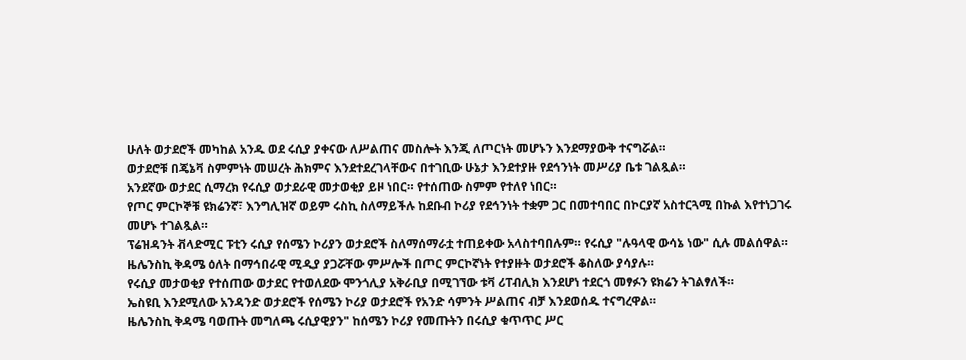ሁለት ወታደሮች መካከል አንዱ ወደ ሩሲያ ያቀናው ለሥልጠና መስሎት እንጂ ለጦርነት መሆኑን እንደማያውቅ ተናግሯል።
ወታደሮቹ በጄኔቫ ስምምነት መሠረት ሕክምና እንደተደረገላቸውና በተገቢው ሁኔታ እንደተያዙ የደኅንነት መሥሪያ ቤቱ ገልጿል።
አንደኛው ወታደር ሲማረክ የሩሲያ ወታደራዊ መታወቂያ ይዞ ነበር። የተሰጠው ስምም የተለየ ነበር።
የጦር ምርኮኞቹ ዩክሬንኛ፣ እንግሊዝኛ ወይም ሩስኪ ስለማይችሉ ከደቡብ ኮሪያ የደኅንነት ተቋም ጋር በመተባበር በኮርያኛ አስተርጓሚ በኩል እየተነጋገሩ መሆኑ ተገልጿል።
ፕሬዝዳንት ቭላድሚር ፑቲን ሩሲያ የሰሜን ኮሪያን ወታደሮች ስለማሰማራቷ ተጠይቀው አላስተባበሉም። የሩሲያ "ሉዓላዊ ውሳኔ ነው" ሲሉ መልሰዋል።
ዜሌንስኪ ቅዳሜ ዕለት በማኅበራዊ ሚዲያ ያጋሯቸው ምሥሎች በጦር ምርኮኛነት የተያዙት ወታደሮች ቆስለው ያሳያሉ።
የሩሲያ መታወቂያ የተሰጠው ወታደር የተወለደው ሞንጎሊያ አቅራቢያ በሚገኘው ቱቫ ሪፐብሊክ እንደሆነ ተደርጎ መፃፉን ዩክሬን ትገልፃለች።
ኤስዩቢ እንደሚለው አንዳንድ ወታደሮች የሰሜን ኮሪያ ወታደሮች የአንድ ሳምንት ሥልጠና ብቻ እንደወሰዱ ተናግረዋል።
ዜሌንስኪ ቅዳሜ ባወጡት መግለጫ ሩሲያዊያን" ከሰሜን ኮሪያ የመጡትን በሩሲያ ቁጥጥር ሥር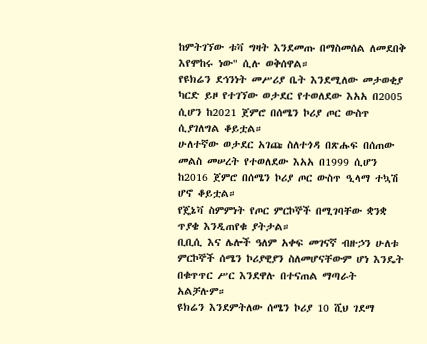ከምትገኘው ቱቫ ግዛት እንደመጡ በማስመሰል ለመደበቅ እየሞከሩ ነው" ሲሉ ወቅሰዋል።
የዩክሬን ደኅንነት መሥሪያ ቤት እንደሚለው መታወቂያ ካርድ ይዞ የተገኘው ወታደር የተወለደው እአአ በ2005 ሲሆን ከ2021 ጀምሮ በሰሜን ኮሪያ ጦር ውስጥ ሲያገለግል ቆይቷል።
ሁለተኛው ወታደር አገጩ ስለተጎዳ በጽሑፍ በሰጠው መልስ መሠረት የተወለደው እአአ በ1999 ሲሆን ከ2016 ጀምሮ በሰሜን ኮሪያ ጦር ውስጥ ዒላማ ተኳሽ ሆኖ ቆይቷል።
የጄኔቫ ስምምነት የጦር ምርኮኞች በሚገባቸው ቋንቋ ጥያቄ እንዲጠየቁ ያትታል።
ቢቢሲ እና ሌሎች ዓለም አቀፍ መገናኛ ብዙኃን ሁለቱ ምርኮኞች ሰሜን ኮሪያዊያን ስለመሆናቸውም ሆነ እንዴት በቁጥጥር ሥር እንደዋሉ በተናጠል ማጣራት አልቻሉም።
ዩክሬን እንደምትለው ሰሜን ኮሪያ 10 ሺህ ገደማ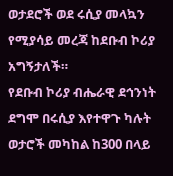ወታደሮች ወደ ሩሲያ መላኳን የሚያሳይ መረጃ ከደቡብ ኮሪያ አግኝታለች።
የደቡብ ኮሪያ ብሔራዊ ደኅንነት ደግሞ በሩሲያ እየተዋጉ ካሉት ወታሮች መካከል ከ300 በላይ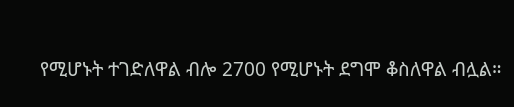የሚሆኑት ተገድለዋል ብሎ 2700 የሚሆኑት ደግሞ ቆስለዋል ብሏል።